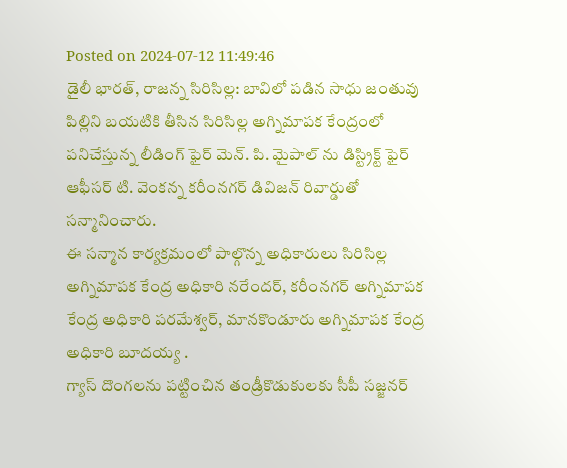Posted on 2024-07-12 11:49:46
డైలీ భారత్, రాజన్న సిరిసిల్ల: బావిలో పడిన సాధు జంతువు పిల్లిని బయటికి తీసిన సిరిసిల్ల అగ్నిమాపక కేంద్రంలో పనిచేస్తున్న లీడింగ్ ఫైర్ మెన్. పి. మైపాల్ ను డిస్ట్రిక్ట్ ఫైర్ ఆఫీసర్ టి. వెంకన్న కరీంనగర్ డివిజన్ రివార్డుతో సన్మానించారు.
ఈ సన్మాన కార్యక్రమంలో పాల్గొన్న అధికారులు సిరిసిల్ల అగ్నిమాపక కేంద్ర అధికారి నరేందర్, కరీంనగర్ అగ్నిమాపక కేంద్ర అధికారి పరమేశ్వర్, మానకొండూరు అగ్నిమాపక కేంద్ర అధికారి బూదయ్య .
గ్యాస్ దొంగలను పట్టించిన తండ్రీకొడుకులకు సీపీ సజ్జనర్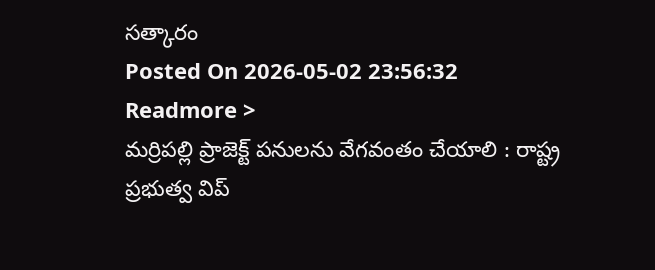సత్కారం
Posted On 2026-05-02 23:56:32
Readmore >
మర్రిపల్లి ప్రాజెక్ట్ పనులను వేగవంతం చేయాలి : రాష్ట్ర ప్రభుత్వ విప్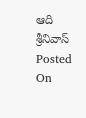ఆది శ్రీనివాస్
Posted On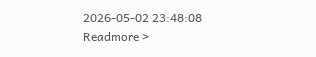2026-05-02 23:48:08
Readmore >